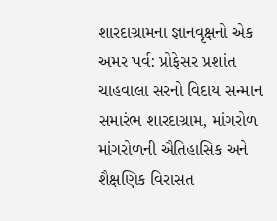શારદાગ્રામના જ્ઞાનવૃક્ષનો એક અમર પર્વ: પ્રોફેસર પ્રશાંત ચાહવાલા સરનો વિદાય સન્માન સમારંભ શારદાગ્રામ, માંગરોળ માંગરોળની ઐતિહાસિક અને શૈક્ષણિક વિરાસત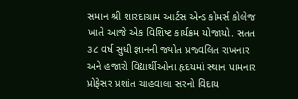સમાન શ્રી શારદાગ્રામ આર્ટસ એન્ડ કોમર્સ કોલેજ ખાતે આજે એક વિશિષ્ટ કાર્યક્રમ યોજાયો. સતત ૩૮ વર્ષ સુધી જ્ઞાનની જ્યોત પ્રજ્વલિત રાખનાર અને હજારો વિદ્યાર્થીઓના હૃદયમાં સ્થાન પામનાર પ્રોફેસર પ્રશાંત ચાહવાલા સરનો વિદાય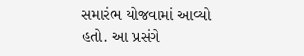સમારંભ યોજવામાં આવ્યો હતો. આ પ્રસંગે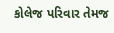કોલેજ પરિવાર તેમજ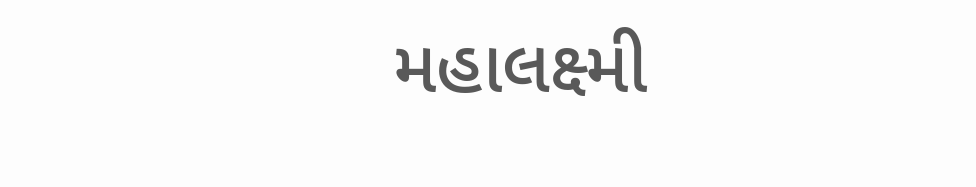મહાલક્ષ્મી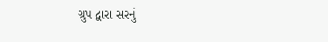ગ્રુપ દ્વારા સરનું